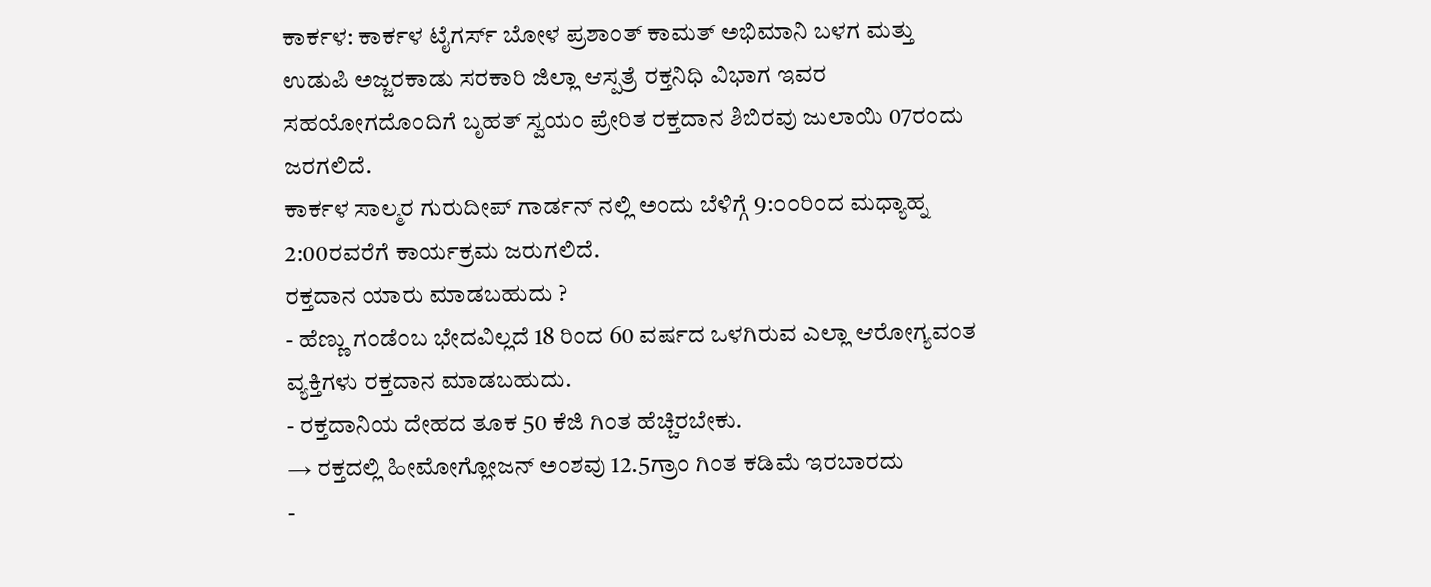ಕಾರ್ಕಳ: ಕಾರ್ಕಳ ಟೈಗರ್ಸ್ ಬೋಳ ಪ್ರಶಾಂತ್ ಕಾಮತ್ ಅಭಿಮಾನಿ ಬಳಗ ಮತ್ತು ಉಡುಪಿ ಅಜ್ಜರಕಾಡು ಸರಕಾರಿ ಜಿಲ್ಲಾ ಆಸ್ಪತ್ರೆ ರಕ್ತನಿಧಿ ವಿಭಾಗ ಇವರ ಸಹಯೋಗದೊಂದಿಗೆ ಬೃಹತ್ ಸ್ವಯಂ ಪ್ರೇರಿತ ರಕ್ತದಾನ ಶಿಬಿರವು ಜುಲಾಯಿ 07ರಂದು ಜರಗಲಿದೆ.
ಕಾರ್ಕಳ ಸಾಲ್ಮರ ಗುರುದೀಪ್ ಗಾರ್ಡನ್ ನಲ್ಲಿ ಅಂದು ಬೆಳಿಗ್ಗೆ 9:೦೦ರಿಂದ ಮಧ್ಯಾಹ್ನ 2:00ರವರೆಗೆ ಕಾರ್ಯಕ್ರಮ ಜರುಗಲಿದೆ.
ರಕ್ತದಾನ ಯಾರು ಮಾಡಬಹುದು ?
- ಹೆಣ್ಣು ಗಂಡೆಂಬ ಭೇದವಿಲ್ಲದೆ 18 ರಿಂದ 60 ವರ್ಷದ ಒಳಗಿರುವ ಎಲ್ಲಾ ಆರೋಗ್ಯವಂತ ವ್ಯಕ್ತಿಗಳು ರಕ್ತದಾನ ಮಾಡಬಹುದು.
- ರಕ್ತದಾನಿಯ ದೇಹದ ತೂಕ 50 ಕೆಜಿ ಗಿಂತ ಹೆಚ್ಚಿರಬೇಕು.
→ ರಕ್ತದಲ್ಲಿ ಹೀಮೋಗ್ಲೋಜನ್ ಅಂಶವು 12.5ಗ್ರಾಂ ಗಿಂತ ಕಡಿಮೆ ಇರಬಾರದು
-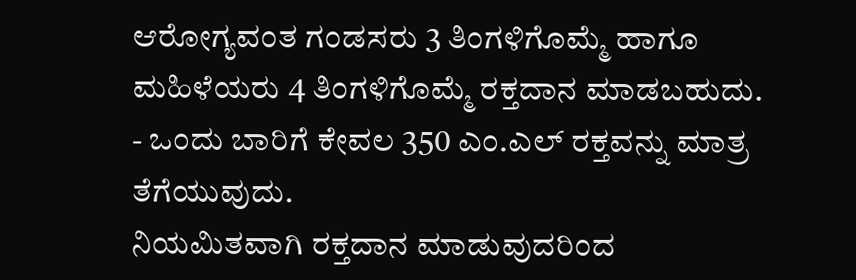ಆರೋಗ್ಯವಂತ ಗಂಡಸರು 3 ತಿಂಗಳಿಗೊಮ್ಮೆ ಹಾಗೂ ಮಹಿಳೆಯರು 4 ತಿಂಗಳಿಗೊಮ್ಮೆ ರಕ್ತದಾನ ಮಾಡಬಹುದು.
- ಒಂದು ಬಾರಿಗೆ ಕೇವಲ 350 ಎಂ.ಎಲ್ ರಕ್ತವನ್ನು ಮಾತ್ರ ತೆಗೆಯುವುದು.
ನಿಯಮಿತವಾಗಿ ರಕ್ತದಾನ ಮಾಡುವುದರಿಂದ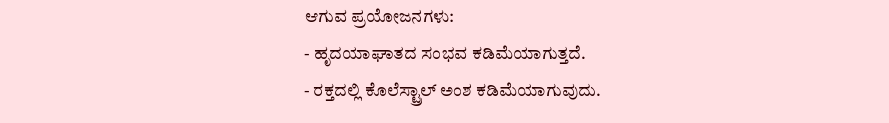ಆಗುವ ಪ್ರಯೋಜನಗಳು:
- ಹೃದಯಾಘಾತದ ಸಂಭವ ಕಡಿಮೆಯಾಗುತ್ತದೆ.
- ರಕ್ತದಲ್ಲಿ ಕೊಲೆಸ್ಟ್ರಾಲ್ ಅಂಶ ಕಡಿಮೆಯಾಗುವುದು.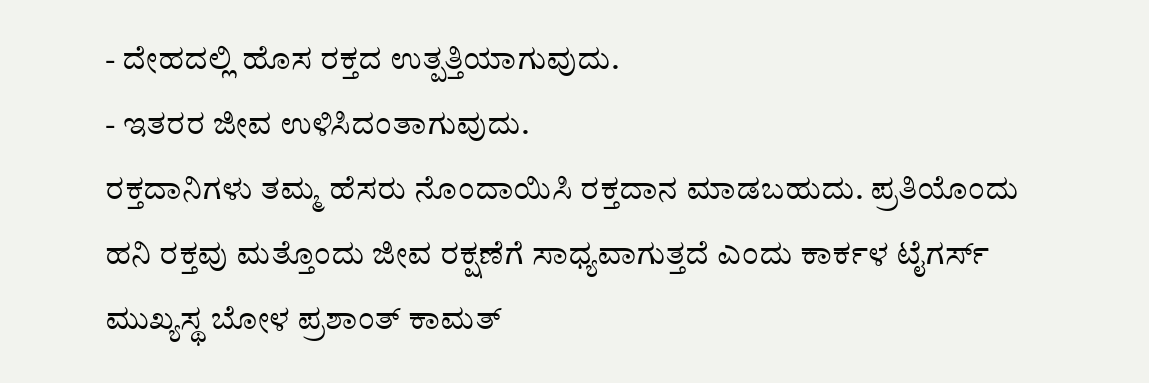- ದೇಹದಲ್ಲಿ ಹೊಸ ರಕ್ತದ ಉತ್ಪತ್ತಿಯಾಗುವುದು.
- ಇತರರ ಜೀವ ಉಳಿಸಿದಂತಾಗುವುದು.
ರಕ್ತದಾನಿಗಳು ತಮ್ಮ ಹೆಸರು ನೊಂದಾಯಿಸಿ ರಕ್ತದಾನ ಮಾಡಬಹುದು. ಪ್ರತಿಯೊಂದು ಹನಿ ರಕ್ತವು ಮತ್ತೊಂದು ಜೀವ ರಕ್ಷಣೆಗೆ ಸಾಧ್ಯವಾಗುತ್ತದೆ ಎಂದು ಕಾರ್ಕಳ ಟೈಗರ್ಸ್ ಮುಖ್ಯಸ್ಥ ಬೋಳ ಪ್ರಶಾಂತ್ ಕಾಮತ್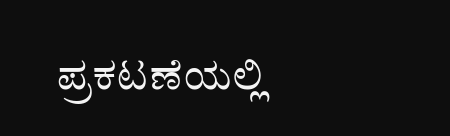ಪ್ರಕಟಣೆಯಲ್ಲಿ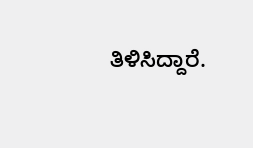ತಿಳಿಸಿದ್ದಾರೆ.